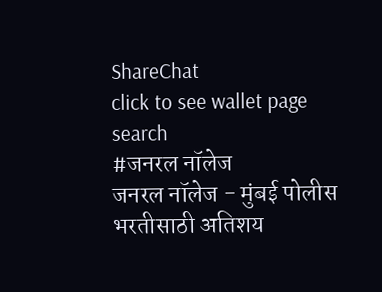ShareChat
click to see wallet page
search
#जनरल नॉलेज
जनरल नॉलेज - मुंबई पोलीस भरतीसाठी अतिशय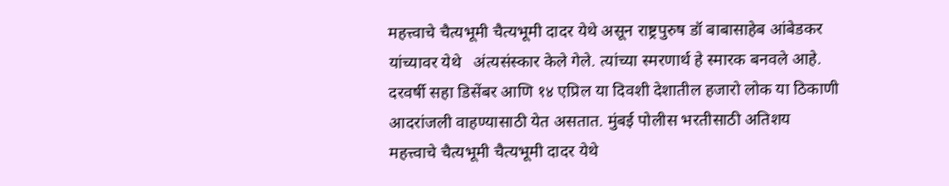महत्त्वाचे चैत्यभूमी चैत्यभूमी दादर येथे असून राष्ट्रपुरुष डॉ बाबासाहेब आंबेडकर यांच्यावर येथे   अंत्यसंस्कार केले गेले. त्यांच्या स्मरणार्थ हे स्मारक बनवले आहे. दरवर्षी सहा डिसेंबर आणि १४ एप्रिल या दिवशी देशातील हजारो लोक या ठिकाणी आदरांजली वाहण्यासाठी येत असतात. मुंबई पोलीस भरतीसाठी अतिशय महत्त्वाचे चैत्यभूमी चैत्यभूमी दादर येथे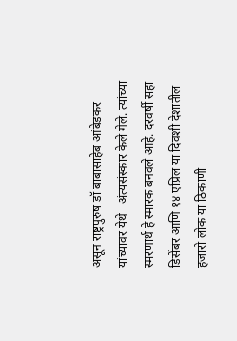असून राष्ट्रपुरुष डॉ बाबासाहेब आंबेडकर यांच्यावर येथे   अंत्यसंस्कार केले गेले. त्यांच्या स्मरणार्थ हे स्मारक बनवले आहे. दरवर्षी सहा डिसेंबर आणि १४ एप्रिल या दिवशी देशातील हजारो लोक या ठिकाणी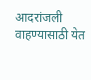आदरांजली वाहण्यासाठी येत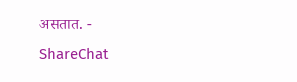असतात. - ShareChat